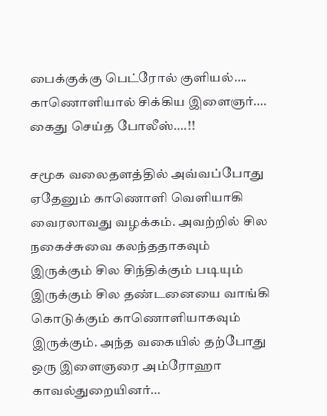பைக்குக்கு பெட்ரோல் குளியல்…. காணொளியால் சிக்கிய இளைஞர்…. கைது செய்த போலீஸ்….!!

சமூக வலைதளத்தில் அவ்வப்போது ஏதேனும் காணொளி வெளியாகி வைரலாவது வழக்கம். அவற்றில் சில நகைச்சுவை கலந்ததாகவும் இருக்கும் சில சிந்திக்கும் படியும் இருக்கும் சில தண்டனையை வாங்கி கொடுக்கும் காணொளியாகவும் இருக்கும். அந்த வகையில் தற்போது ஒரு இளைஞரை அம்ரோஹா காவல்துறையினர்…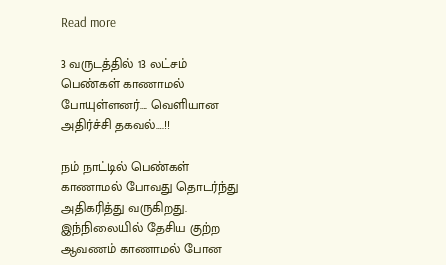Read more

3 வருடத்தில் 13 லட்சம் பெண்கள் காணாமல் போயுள்ளனர்…. வெளியான அதிர்ச்சி தகவல்….!!

நம் நாட்டில் பெண்கள் காணாமல் போவது தொடர்ந்து அதிகரித்து வருகிறது. இந்நிலையில் தேசிய குற்ற ஆவணம் காணாமல் போன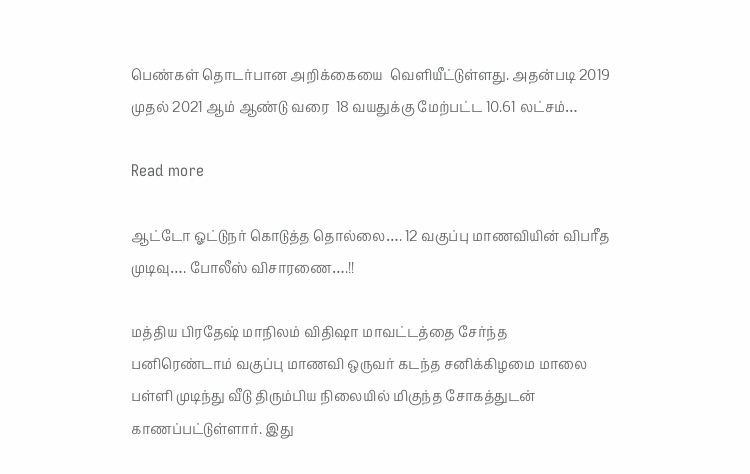பெண்கள் தொடர்பான அறிக்கையை  வெளியீட்டுள்ளது. அதன்படி 2019 முதல் 2021 ஆம் ஆண்டு வரை  18 வயதுக்கு மேற்பட்ட 10.61 லட்சம்…

Read more

ஆட்டோ ஓட்டுநர் கொடுத்த தொல்லை…. 12 வகுப்பு மாணவியின் விபரீத முடிவு…. போலீஸ் விசாரணை….!!

மத்திய பிரதேஷ் மாநிலம் விதிஷா மாவட்டத்தை சேர்ந்த பனிரெண்டாம் வகுப்பு மாணவி ஒருவர் கடந்த சனிக்கிழமை மாலை பள்ளி முடிந்து வீடு திரும்பிய நிலையில் மிகுந்த சோகத்துடன் காணப்பட்டுள்ளார். இது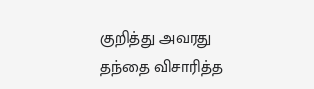குறித்து அவரது தந்தை விசாரித்த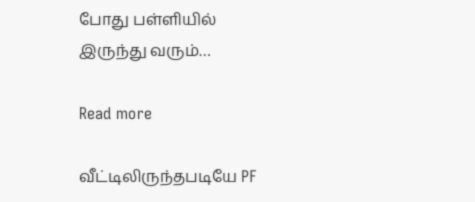போது பள்ளியில் இருந்து வரும்…

Read more

வீட்டிலிருந்தபடியே PF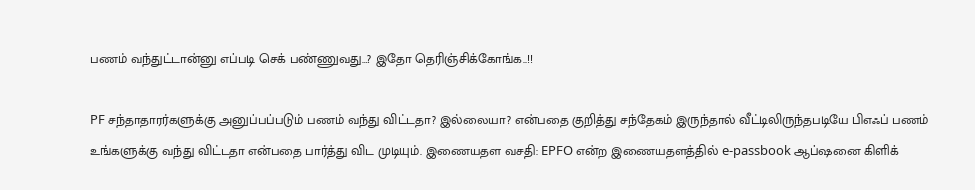பணம் வந்துட்டான்னு எப்படி செக் பண்ணுவது…? இதோ தெரிஞ்சிக்கோங்க..!!

PF சந்தாதாரர்களுக்கு அனுப்பப்படும் பணம் வந்து விட்டதா? இல்லையா? என்பதை குறித்து சந்தேகம் இருந்தால் வீட்டிலிருந்தபடியே பிஎஃப் பணம் உங்களுக்கு வந்து விட்டதா என்பதை பார்த்து விட முடியும். இணையதள வசதி: EPFO என்ற இணையதளத்தில் e-passbook ஆப்ஷனை கிளிக்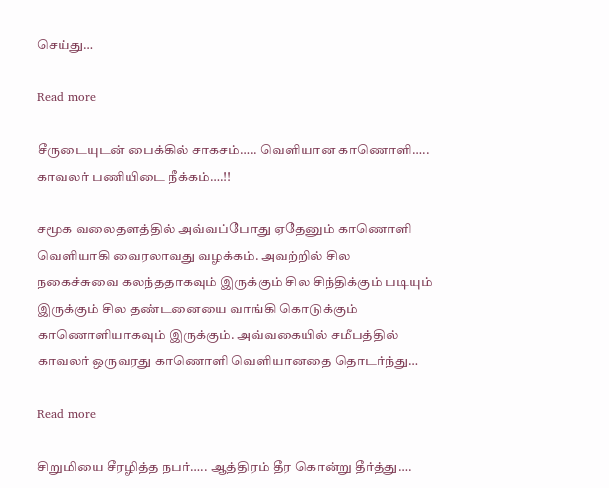செய்து…

Read more

சீருடையுடன் பைக்கில் சாகசம்….. வெளியான காணொளி….. காவலர் பணியிடை நீக்கம்….!!

சமூக வலைதளத்தில் அவ்வப்போது ஏதேனும் காணொளி வெளியாகி வைரலாவது வழக்கம். அவற்றில் சில நகைச்சுவை கலந்ததாகவும் இருக்கும் சில சிந்திக்கும் படியும் இருக்கும் சில தண்டனையை வாங்கி கொடுக்கும் காணொளியாகவும் இருக்கும். அவ்வகையில் சமீபத்தில் காவலர் ஒருவரது காணொளி வெளியானதை தொடர்ந்து…

Read more

சிறுமியை சீரழித்த நபர்….. ஆத்திரம் தீர கொன்று தீர்த்து….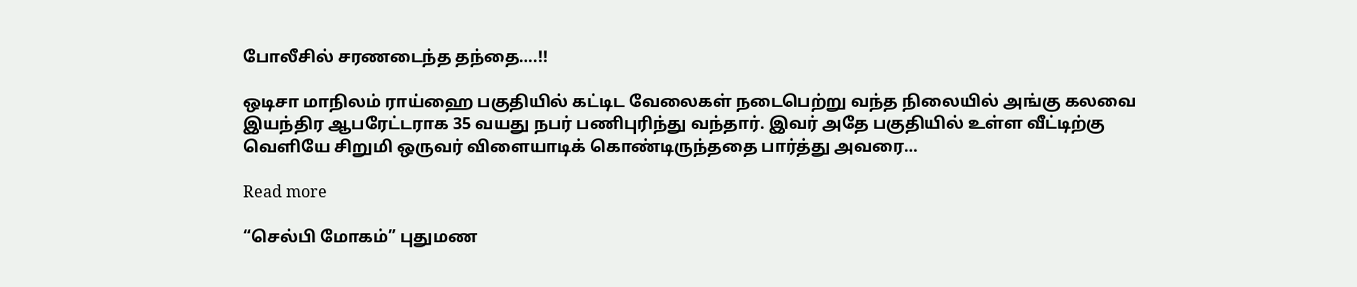போலீசில் சரணடைந்த தந்தை….!!

ஒடிசா மாநிலம் ராய்ஹை பகுதியில் கட்டிட வேலைகள் நடைபெற்று வந்த நிலையில் அங்கு கலவை இயந்திர ஆபரேட்டராக 35 வயது நபர் பணிபுரிந்து வந்தார். இவர் அதே பகுதியில் உள்ள வீட்டிற்கு வெளியே சிறுமி ஒருவர் விளையாடிக் கொண்டிருந்ததை பார்த்து அவரை…

Read more

“செல்பி மோகம்” புதுமண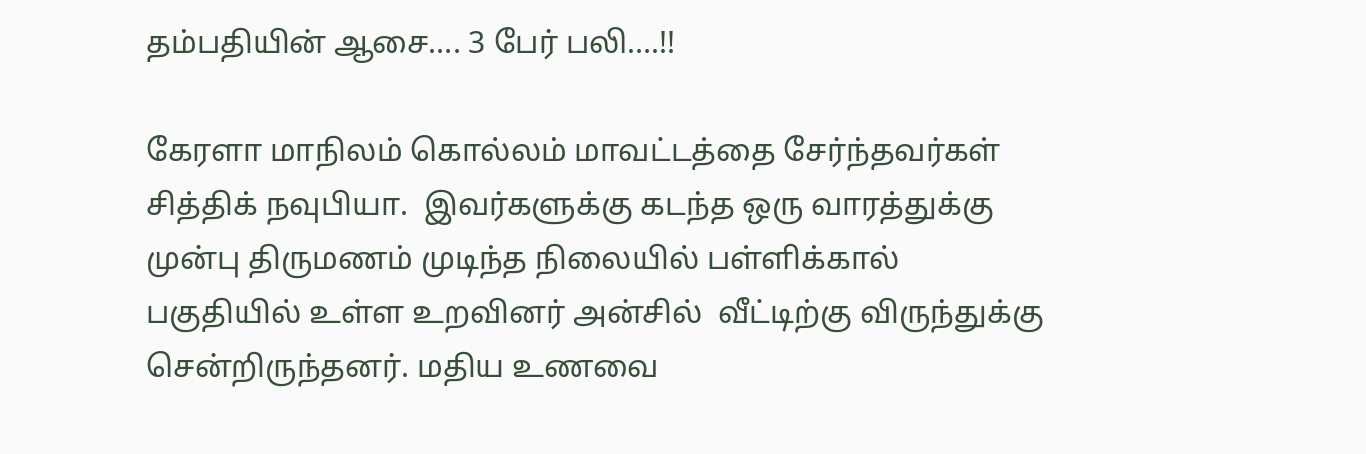தம்பதியின் ஆசை…. 3 பேர் பலி….!!

கேரளா மாநிலம் கொல்லம் மாவட்டத்தை சேர்ந்தவர்கள் சித்திக் நவுபியா.  இவர்களுக்கு கடந்த ஒரு வாரத்துக்கு முன்பு திருமணம் முடிந்த நிலையில் பள்ளிக்கால் பகுதியில் உள்ள உறவினர் அன்சில்  வீட்டிற்கு விருந்துக்கு சென்றிருந்தனர். மதிய உணவை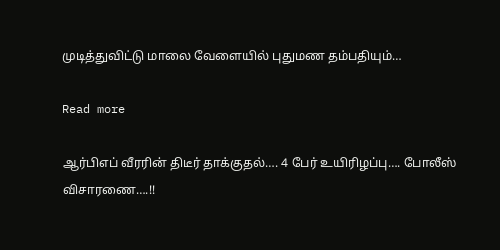முடித்துவிட்டு மாலை வேளையில் புதுமண தம்பதியும்…

Read more

ஆர்பிஎப் வீரரின் திடீர் தாக்குதல்…. 4 பேர் உயிரிழப்பு…. போலீஸ் விசாரணை….!!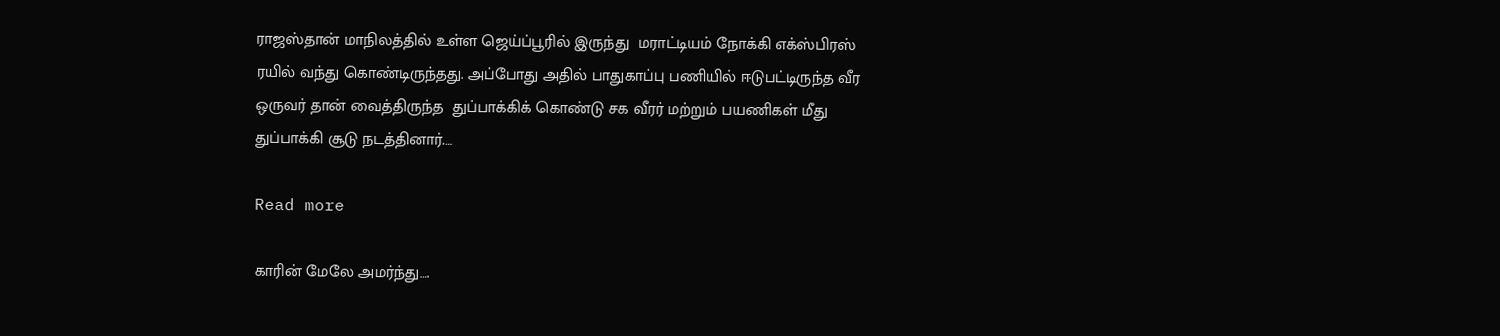ராஜஸ்தான் மாநிலத்தில் உள்ள ஜெய்ப்பூரில் இருந்து  மராட்டியம் நோக்கி எக்ஸ்பிரஸ் ரயில் வந்து கொண்டிருந்தது. அப்போது அதில் பாதுகாப்பு பணியில் ஈடுபட்டிருந்த வீர ஒருவர் தான் வைத்திருந்த  துப்பாக்கிக் கொண்டு சக வீரர் மற்றும் பயணிகள் மீது துப்பாக்கி சூடு நடத்தினார்.…

Read more

காரின் மேலே அமர்ந்து….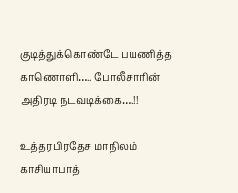குடித்துக்கொண்டே பயணித்த காணொளி….. போலீசாரின் அதிரடி நடவடிக்கை….!!

உத்தரபிரதேச மாநிலம் காசியாபாத்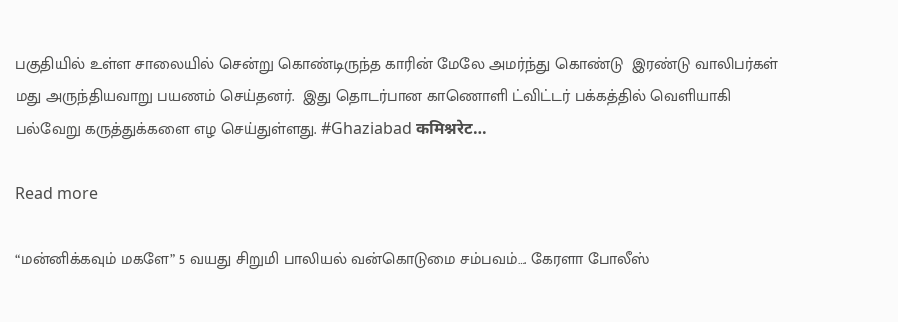பகுதியில் உள்ள சாலையில் சென்று கொண்டிருந்த காரின் மேலே அமர்ந்து கொண்டு  இரண்டு வாலிபர்கள் மது அருந்தியவாறு பயணம் செய்தனர்.  இது தொடர்பான காணொளி ட்விட்டர் பக்கத்தில் வெளியாகி பல்வேறு கருத்துக்களை எழ செய்துள்ளது. #Ghaziabad कमिश्नरेट…

Read more

“மன்னிக்கவும் மகளே” 5 வயது சிறுமி பாலியல் வன்கொடுமை சம்பவம்…. கேரளா போலீஸ்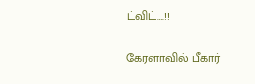ட்விட்….!!

கேரளாவில் பீகார்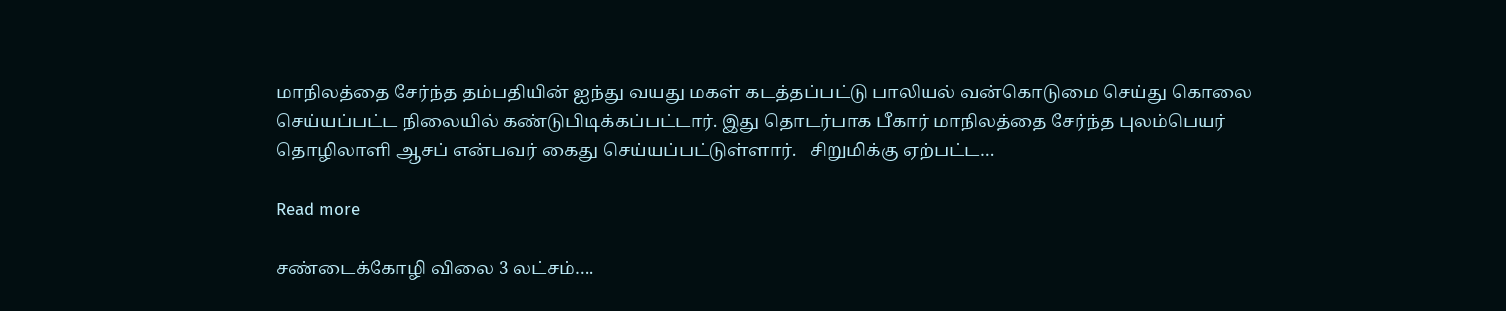மாநிலத்தை சேர்ந்த தம்பதியின் ஐந்து வயது மகள் கடத்தப்பட்டு பாலியல் வன்கொடுமை செய்து கொலை செய்யப்பட்ட நிலையில் கண்டுபிடிக்கப்பட்டார். இது தொடர்பாக பீகார் மாநிலத்தை சேர்ந்த புலம்பெயர் தொழிலாளி ஆசப் என்பவர் கைது செய்யப்பட்டுள்ளார்.   சிறுமிக்கு ஏற்பட்ட…

Read more

சண்டைக்கோழி விலை 3 லட்சம்….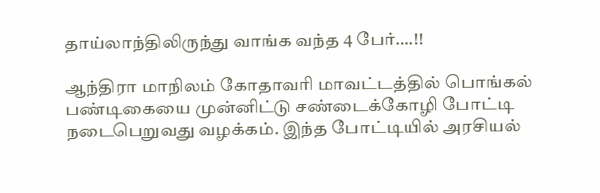தாய்லாந்திலிருந்து வாங்க வந்த 4 பேர்….!!

ஆந்திரா மாநிலம் கோதாவரி மாவட்டத்தில் பொங்கல் பண்டிகையை முன்னிட்டு சண்டைக்கோழி போட்டி நடைபெறுவது வழக்கம். இந்த போட்டியில் அரசியல்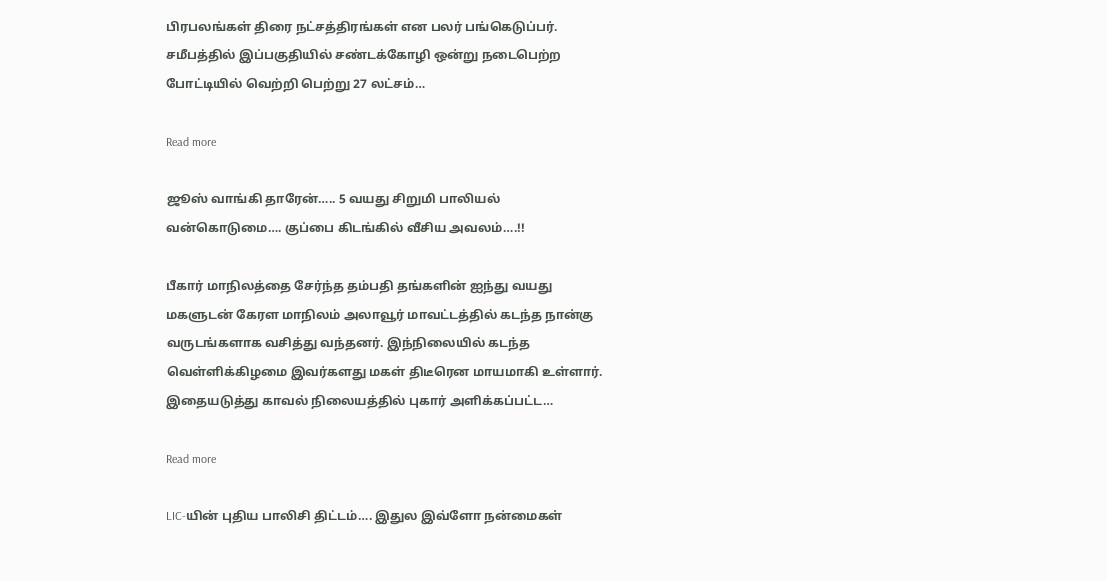பிரபலங்கள் திரை நட்சத்திரங்கள் என பலர் பங்கெடுப்பர். சமீபத்தில் இப்பகுதியில் சண்டக்கோழி ஒன்று நடைபெற்ற போட்டியில் வெற்றி பெற்று 27 லட்சம்…

Read more

ஜூஸ் வாங்கி தாரேன்….. 5 வயது சிறுமி பாலியல் வன்கொடுமை…. குப்பை கிடங்கில் வீசிய அவலம்….!!

பீகார் மாநிலத்தை சேர்ந்த தம்பதி தங்களின் ஐந்து வயது மகளுடன் கேரள மாநிலம் அலாவூர் மாவட்டத்தில் கடந்த நான்கு வருடங்களாக வசித்து வந்தனர். இந்நிலையில் கடந்த வெள்ளிக்கிழமை இவர்களது மகள் திடீரென மாயமாகி உள்ளார். இதையடுத்து காவல் நிலையத்தில் புகார் அளிக்கப்பட்ட…

Read more

LIC-யின் புதிய பாலிசி திட்டம்…. இதுல இவ்ளோ நன்மைகள்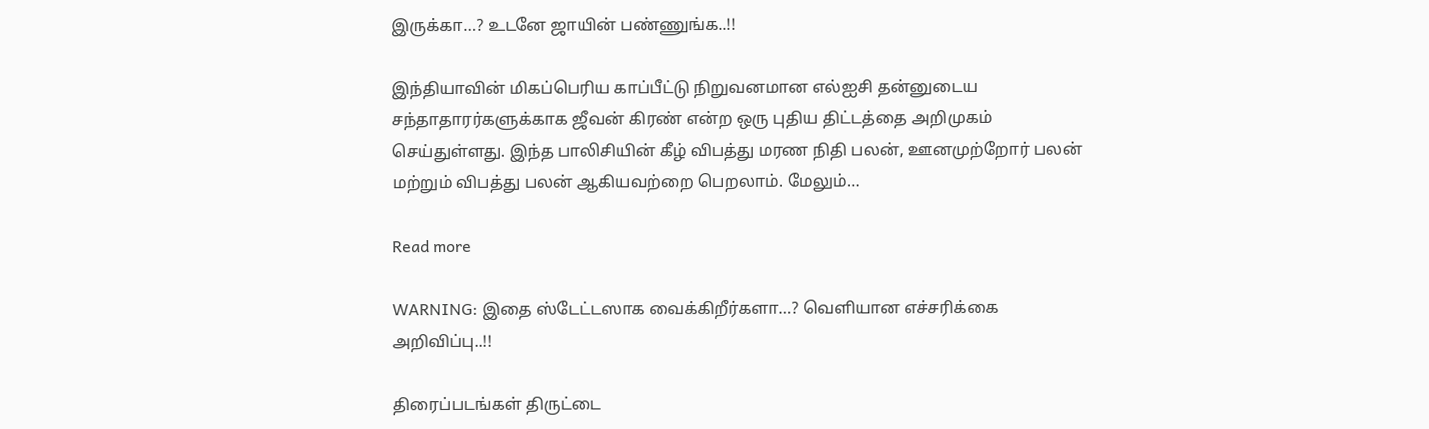இருக்கா…? உடனே ஜாயின் பண்ணுங்க..!!

இந்தியாவின் மிகப்பெரிய காப்பீட்டு நிறுவனமான எல்ஐசி தன்னுடைய சந்தாதாரர்களுக்காக ஜீவன் கிரண் என்ற ஒரு புதிய திட்டத்தை அறிமுகம் செய்துள்ளது. இந்த பாலிசியின் கீழ் விபத்து மரண நிதி பலன், ஊனமுற்றோர் பலன் மற்றும் விபத்து பலன் ஆகியவற்றை பெறலாம். மேலும்…

Read more

WARNING: இதை ஸ்டேட்டஸாக வைக்கிறீர்களா…? வெளியான எச்சரிக்கை அறிவிப்பு..!!

திரைப்படங்கள் திருட்டை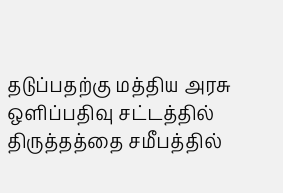தடுப்பதற்கு மத்திய அரசு ஒளிப்பதிவு சட்டத்தில் திருத்தத்தை சமீபத்தில்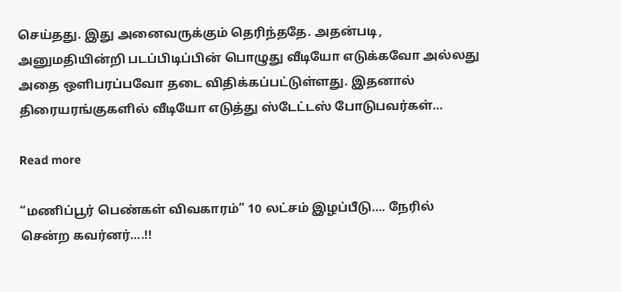செய்தது. இது அனைவருக்கும் தெரிந்ததே. அதன்படி, அனுமதியின்றி படப்பிடிப்பின் பொழுது வீடியோ எடுக்கவோ அல்லது அதை ஒளிபரப்பவோ தடை விதிக்கப்பட்டுள்ளது. இதனால் திரையரங்குகளில் வீடியோ எடுத்து ஸ்டேட்டஸ் போடுபவர்கள்…

Read more

“மணிப்பூர் பெண்கள் விவகாரம்” 10 லட்சம் இழப்பீடு…. நேரில் சென்ற கவர்னர்….!!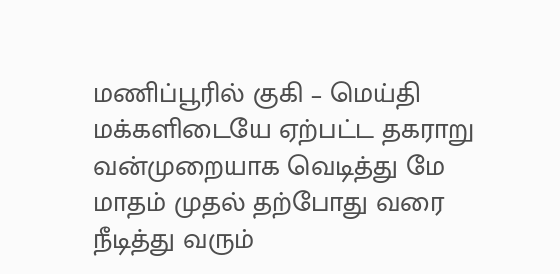மணிப்பூரில் குகி – மெய்தி மக்களிடையே ஏற்பட்ட தகராறு வன்முறையாக வெடித்து மே மாதம் முதல் தற்போது வரை நீடித்து வரும்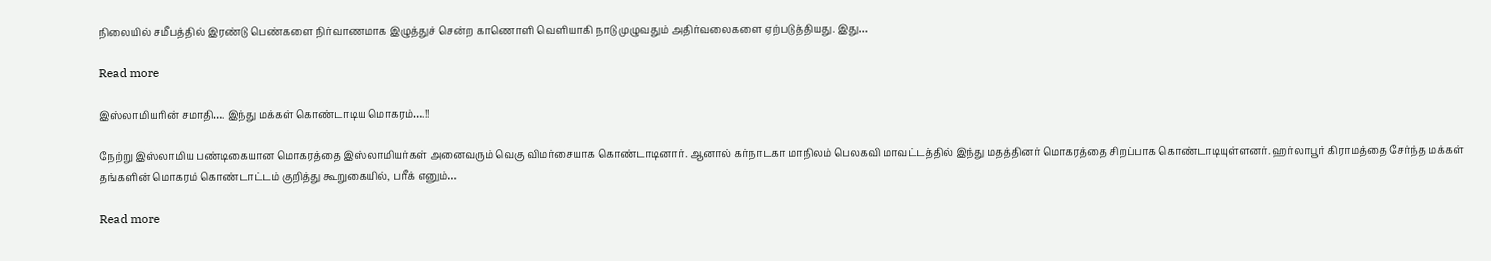நிலையில் சமீபத்தில் இரண்டு பெண்களை நிர்வாணமாக இழுத்துச் சென்ற காணொளி வெளியாகி நாடு முழுவதும் அதிர்வலைகளை ஏற்படுத்தியது. இது…

Read more

இஸ்லாமியரின் சமாதி…. இந்து மக்கள் கொண்டாடிய மொகரம்….!!

நேற்று இஸ்லாமிய பண்டிகையான மொகரத்தை இஸ்லாமியர்கள் அனைவரும் வெகு விமர்சையாக கொண்டாடினார். ஆனால் கர்நாடகா மாநிலம் பெலகவி மாவட்டத்தில் இந்து மதத்தினர் மொகரத்தை சிறப்பாக கொண்டாடியுள்ளனர். ஹர்லாபூர் கிராமத்தை சேர்ந்த மக்கள் தங்களின் மொகரம் கொண்டாட்டம் குறித்து கூறுகையில், பரீக் எனும்…

Read more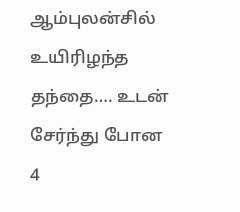ஆம்புலன்சில் உயிரிழந்த தந்தை…. உடன் சேர்ந்து போன 4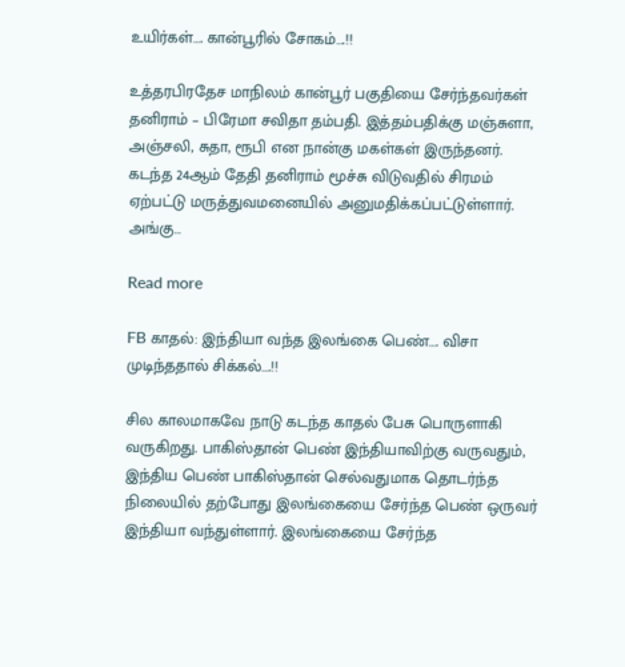உயிர்கள்…. கான்பூரில் சோகம்….!!

உத்தரபிரதேச மாநிலம் கான்பூர் பகுதியை சேர்ந்தவர்கள் தனிராம் – பிரேமா சவிதா தம்பதி. இத்தம்பதிக்கு மஞ்சுளா, அஞ்சலி, சுதா, ரூபி என நான்கு மகள்கள் இருந்தனர். கடந்த 24ஆம் தேதி தனிராம் மூச்சு விடுவதில் சிரமம் ஏற்பட்டு மருத்துவமனையில் அனுமதிக்கப்பட்டுள்ளார். அங்கு…

Read more

FB காதல்: இந்தியா வந்த இலங்கை பெண்…. விசா முடிந்ததால் சிக்கல்….!!

சில காலமாகவே நாடு கடந்த காதல் பேசு பொருளாகி வருகிறது. பாகிஸ்தான் பெண் இந்தியாவிற்கு வருவதும், இந்திய பெண் பாகிஸ்தான் செல்வதுமாக தொடர்ந்த நிலையில் தற்போது இலங்கையை சேர்ந்த பெண் ஒருவர் இந்தியா வந்துள்ளார். இலங்கையை சேர்ந்த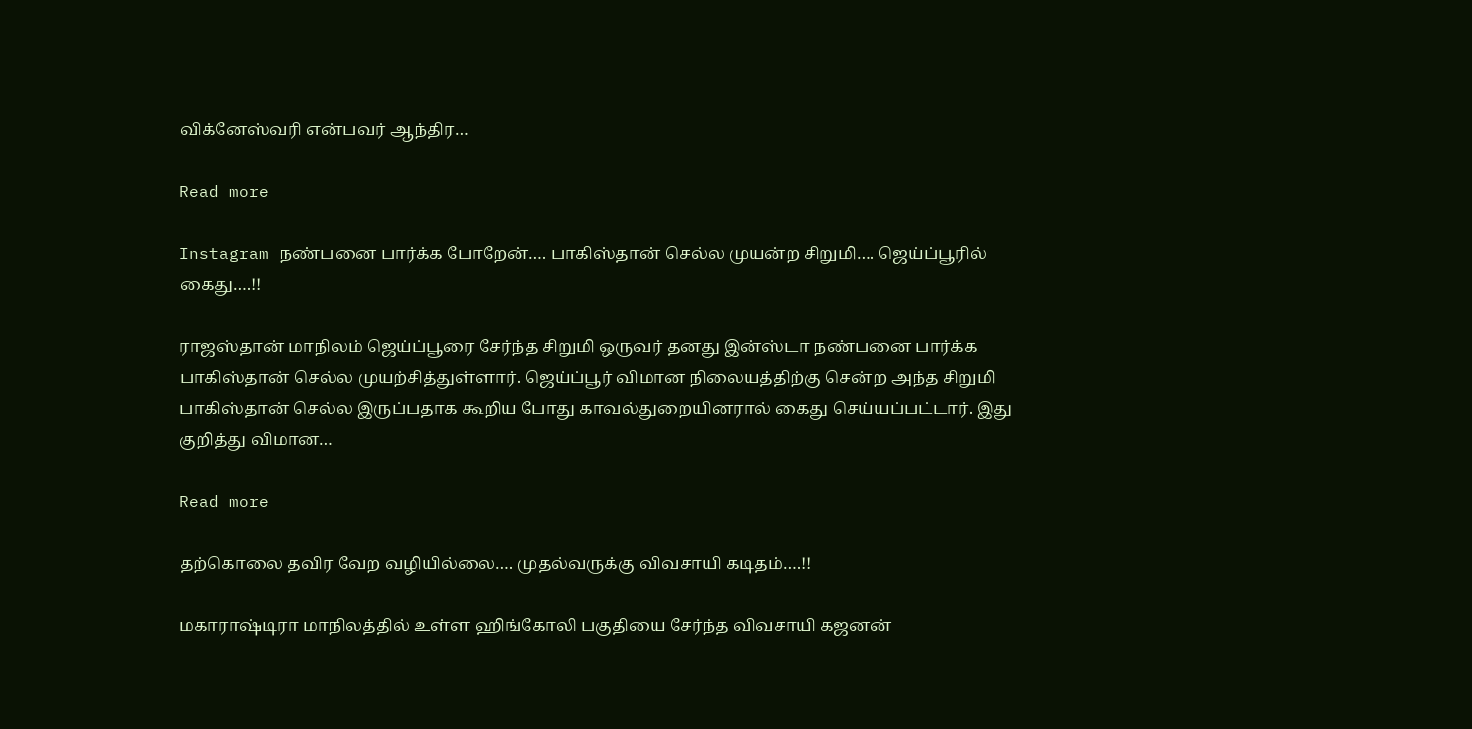விக்னேஸ்வரி என்பவர் ஆந்திர…

Read more

Instagram நண்பனை பார்க்க போறேன்…. பாகிஸ்தான் செல்ல முயன்ற சிறுமி…. ஜெய்ப்பூரில் கைது….!!

ராஜஸ்தான் மாநிலம் ஜெய்ப்பூரை சேர்ந்த சிறுமி ஒருவர் தனது இன்ஸ்டா நண்பனை பார்க்க பாகிஸ்தான் செல்ல முயற்சித்துள்ளார். ஜெய்ப்பூர் விமான நிலையத்திற்கு சென்ற அந்த சிறுமி பாகிஸ்தான் செல்ல இருப்பதாக கூறிய போது காவல்துறையினரால் கைது செய்யப்பட்டார். இது குறித்து விமான…

Read more

தற்கொலை தவிர வேற வழியில்லை…. முதல்வருக்கு விவசாயி கடிதம்….!!

மகாராஷ்டிரா மாநிலத்தில் உள்ள ஹிங்கோலி பகுதியை சேர்ந்த விவசாயி கஜனன்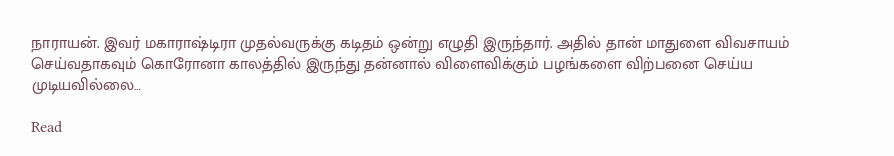நாராயன். இவர் மகாராஷ்டிரா முதல்வருக்கு கடிதம் ஒன்று எழுதி இருந்தார். அதில் தான் மாதுளை விவசாயம் செய்வதாகவும் கொரோனா காலத்தில் இருந்து தன்னால் விளைவிக்கும் பழங்களை விற்பனை செய்ய முடியவில்லை…

Read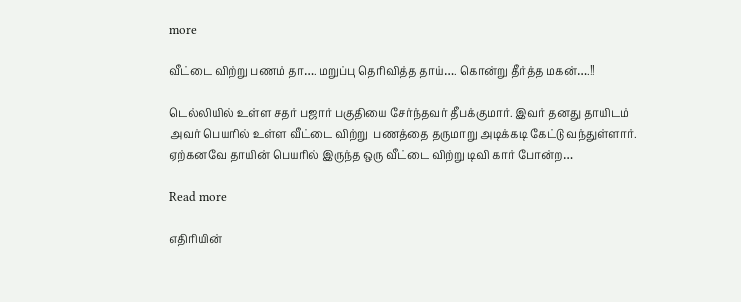more

வீட்டை விற்று பணம் தா…. மறுப்பு தெரிவித்த தாய்…. கொன்று தீர்த்த மகன்….!!

டெல்லியில் உள்ள சதர் பஜார் பகுதியை சேர்ந்தவர் தீபக்குமார். இவர் தனது தாயிடம் அவர் பெயரில் உள்ள வீட்டை விற்று  பணத்தை தருமாறு அடிக்கடி கேட்டு வந்துள்ளார். ஏற்கனவே தாயின் பெயரில் இருந்த ஒரு வீட்டை விற்று டிவி கார் போன்ற…

Read more

எதிரியின்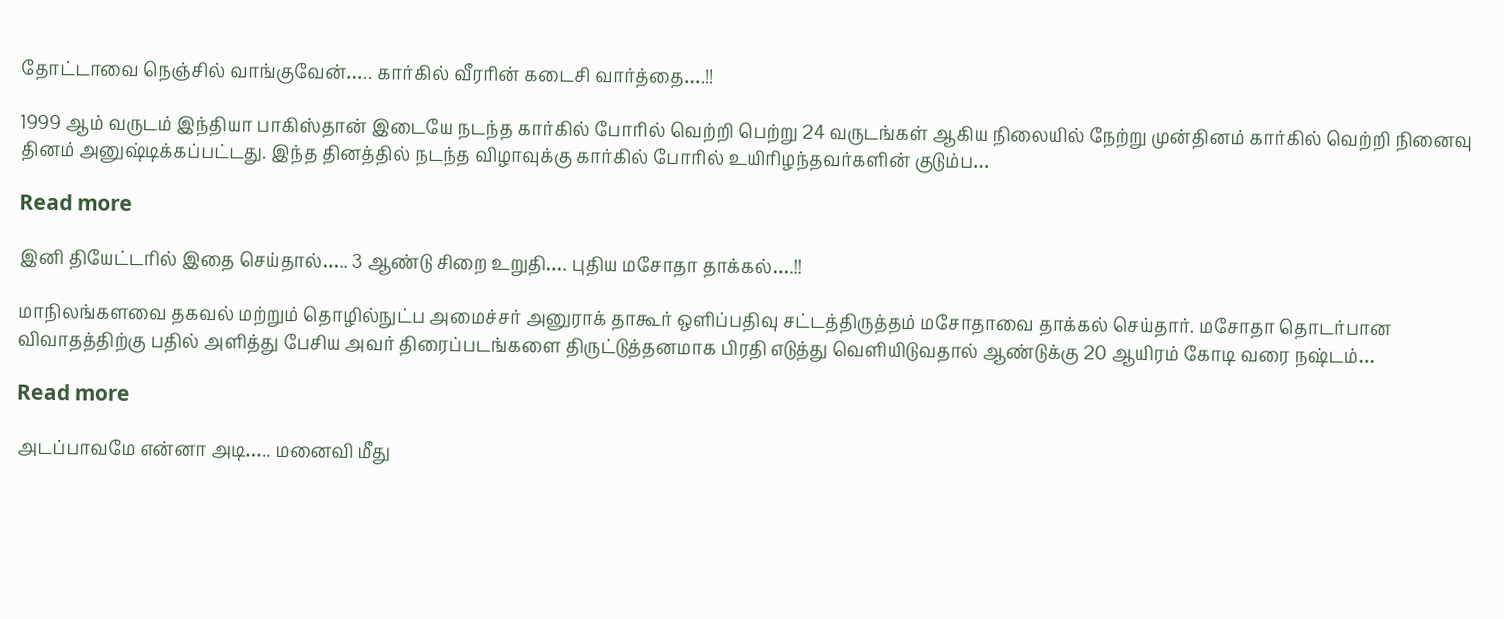தோட்டாவை நெஞ்சில் வாங்குவேன்….. கார்கில் வீரரின் கடைசி வார்த்தை….!!

1999 ஆம் வருடம் இந்தியா பாகிஸ்தான் இடையே நடந்த கார்கில் போரில் வெற்றி பெற்று 24 வருடங்கள் ஆகிய நிலையில் நேற்று முன்தினம் கார்கில் வெற்றி நினைவு தினம் அனுஷ்டிக்கப்பட்டது. இந்த தினத்தில் நடந்த விழாவுக்கு கார்கில் போரில் உயிரிழந்தவர்களின் குடும்ப…

Read more

இனி தியேட்டரில் இதை செய்தால்….. 3 ஆண்டு சிறை உறுதி…. புதிய மசோதா தாக்கல்….!!

மாநிலங்களவை தகவல் மற்றும் தொழில்நுட்ப அமைச்சர் அனுராக் தாகூர் ஒளிப்பதிவு சட்டத்திருத்தம் மசோதாவை தாக்கல் செய்தார். மசோதா தொடர்பான விவாதத்திற்கு பதில் அளித்து பேசிய அவர் திரைப்படங்களை திருட்டுத்தனமாக பிரதி எடுத்து வெளியிடுவதால் ஆண்டுக்கு 20 ஆயிரம் கோடி வரை நஷ்டம்…

Read more

அடப்பாவமே என்னா அடி….. மனைவி மீது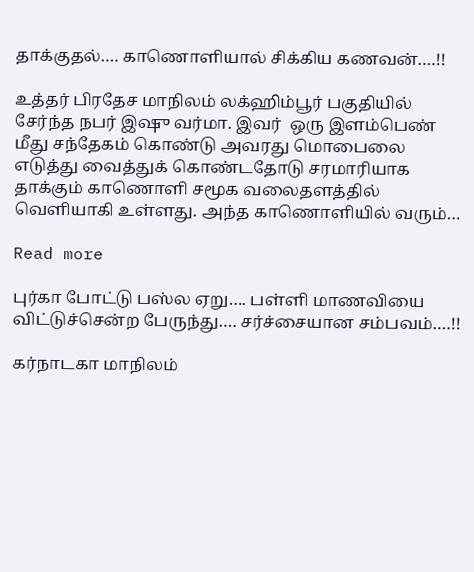தாக்குதல்…. காணொளியால் சிக்கிய கணவன்….!!

உத்தர் பிரதேச மாநிலம் லக்ஹிம்பூர் பகுதியில் சேர்ந்த நபர் இஷு வர்மா. இவர்  ஒரு இளம்பெண்  மீது சந்தேகம் கொண்டு அவரது மொபைலை எடுத்து வைத்துக் கொண்டதோடு சரமாரியாக தாக்கும் காணொளி சமூக வலைதளத்தில் வெளியாகி உள்ளது. அந்த காணொளியில் வரும்…

Read more

புர்கா போட்டு பஸ்ல ஏறு…. பள்ளி மாணவியை விட்டுச்சென்ற பேருந்து…. சர்ச்சையான சம்பவம்….!!

கர்நாடகா மாநிலம்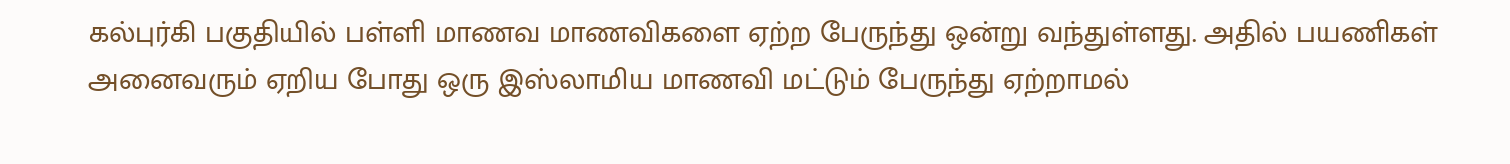கல்புர்கி பகுதியில் பள்ளி மாணவ மாணவிகளை ஏற்ற பேருந்து ஒன்று வந்துள்ளது. அதில் பயணிகள் அனைவரும் ஏறிய போது ஒரு இஸ்லாமிய மாணவி மட்டும் பேருந்து ஏற்றாமல்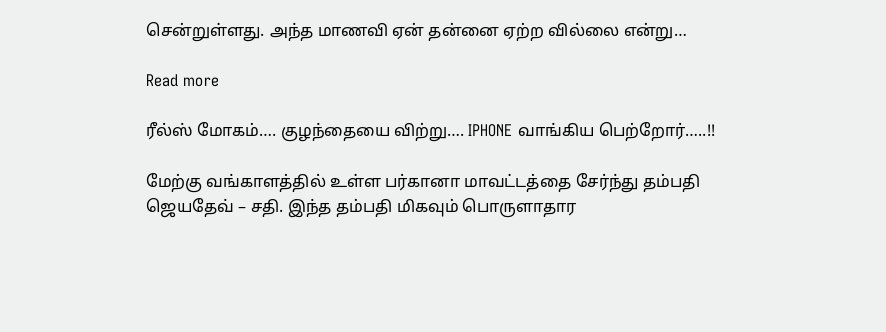சென்றுள்ளது. அந்த மாணவி ஏன் தன்னை ஏற்ற வில்லை என்று…

Read more

ரீல்ஸ் மோகம்…. குழந்தையை விற்று…. IPHONE வாங்கிய பெற்றோர்…..!!

மேற்கு வங்காளத்தில் உள்ள பர்கானா மாவட்டத்தை சேர்ந்து தம்பதி ஜெயதேவ் – சதி. இந்த தம்பதி மிகவும் பொருளாதார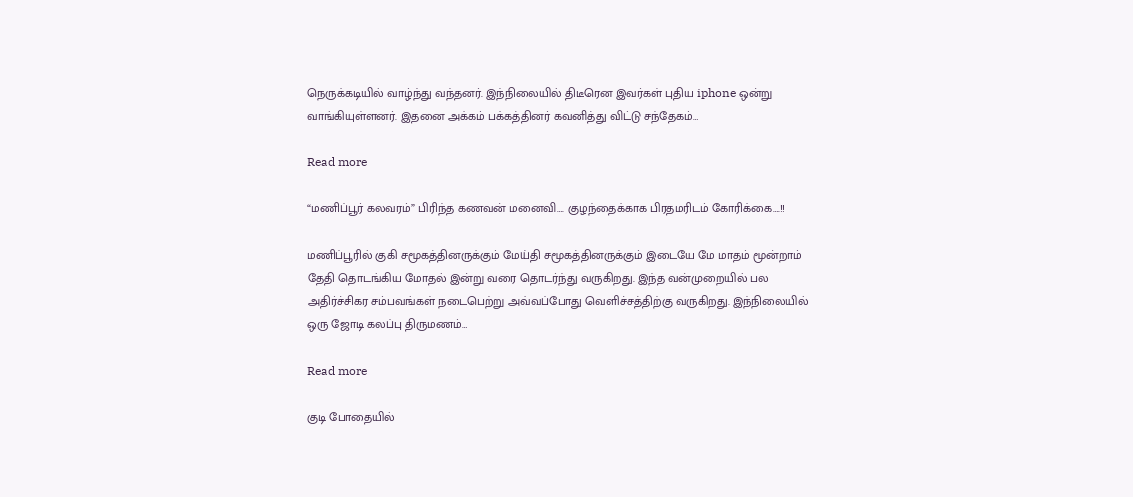நெருக்கடியில் வாழ்ந்து வந்தனர். இந்நிலையில் திடீரென இவர்கள் புதிய iphone ஒன்று வாங்கியுள்ளனர். இதனை அக்கம் பக்கத்தினர் கவனித்து விட்டு சந்தேகம்…

Read more

“மணிப்பூர் கலவரம்” பிரிந்த கணவன் மனைவி…. குழந்தைக்காக பிரதமரிடம் கோரிக்கை….!!

மணிப்பூரில் குகி சமூகத்தினருக்கும் மேய்தி சமூகத்தினருக்கும் இடையே மே மாதம் மூன்றாம் தேதி தொடங்கிய மோதல் இன்று வரை தொடர்ந்து வருகிறது. இந்த வன்முறையில் பல அதிர்ச்சிகர சம்பவங்கள் நடைபெற்று அவ்வப்போது வெளிச்சத்திற்கு வருகிறது. இந்நிலையில் ஒரு ஜோடி கலப்பு திருமணம்…

Read more

குடி போதையில்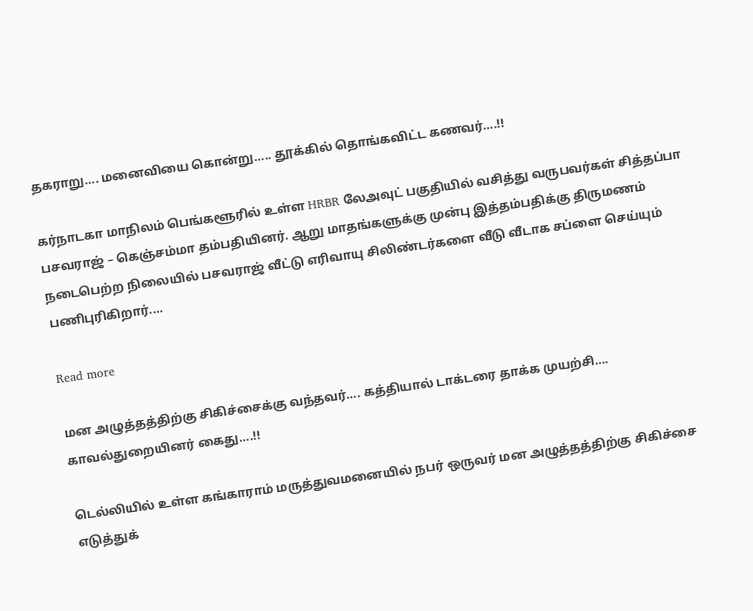தகராறு…. மனைவியை கொன்று….. தூக்கில் தொங்கவிட்ட கணவர்….!!

கர்நாடகா மாநிலம் பெங்களூரில் உள்ள HRBR லேஅவுட் பகுதியில் வசித்து வருபவர்கள் சித்தப்பா பசவராஜ் – கெஞ்சம்மா தம்பதியினர். ஆறு மாதங்களுக்கு முன்பு இத்தம்பதிக்கு திருமணம் நடைபெற்ற நிலையில் பசவராஜ் வீட்டு எரிவாயு சிலிண்டர்களை வீடு வீடாக சப்ளை செய்யும் பணிபுரிகிறார்.…

Read more

மன அழுத்தத்திற்கு சிகிச்சைக்கு வந்தவர்…. கத்தியால் டாக்டரை தாக்க முயற்சி…. காவல்துறையினர் கைது….!!

டெல்லியில் உள்ள கங்காராம் மருத்துவமனையில் நபர் ஒருவர் மன அழுத்தத்திற்கு சிகிச்சை எடுத்துக்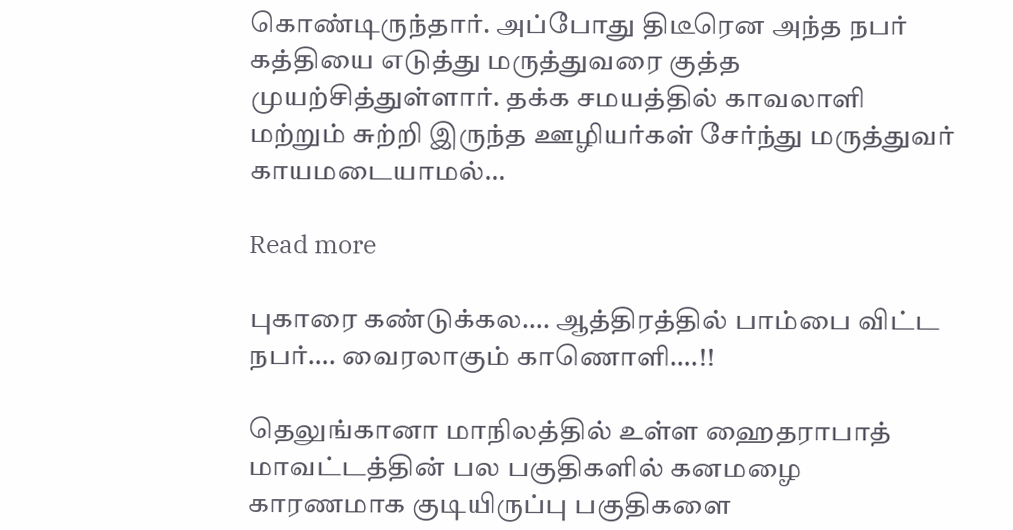கொண்டிருந்தார். அப்போது திடீரென அந்த நபர் கத்தியை எடுத்து மருத்துவரை குத்த முயற்சித்துள்ளார். தக்க சமயத்தில் காவலாளி மற்றும் சுற்றி இருந்த ஊழியர்கள் சேர்ந்து மருத்துவர் காயமடையாமல்…

Read more

புகாரை கண்டுக்கல…. ஆத்திரத்தில் பாம்பை விட்ட நபர்…. வைரலாகும் காணொளி….!!

தெலுங்கானா மாநிலத்தில் உள்ள ஹைதராபாத் மாவட்டத்தின் பல பகுதிகளில் கனமழை காரணமாக குடியிருப்பு பகுதிகளை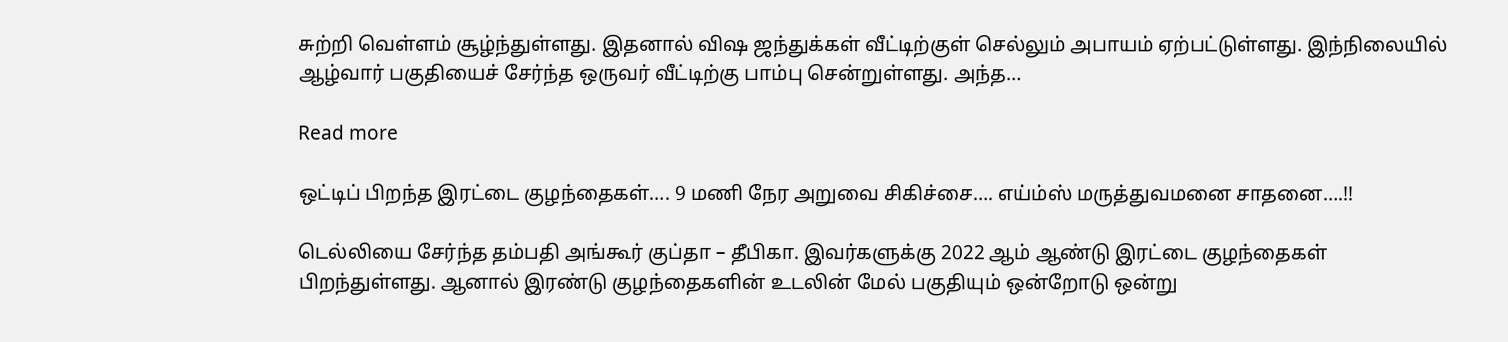சுற்றி வெள்ளம் சூழ்ந்துள்ளது. இதனால் விஷ ஜந்துக்கள் வீட்டிற்குள் செல்லும் அபாயம் ஏற்பட்டுள்ளது. இந்நிலையில் ஆழ்வார் பகுதியைச் சேர்ந்த ஒருவர் வீட்டிற்கு பாம்பு சென்றுள்ளது. அந்த…

Read more

ஒட்டிப் பிறந்த இரட்டை குழந்தைகள்…. 9 மணி நேர அறுவை சிகிச்சை…. எய்ம்ஸ் மருத்துவமனை சாதனை….!!

டெல்லியை சேர்ந்த தம்பதி அங்கூர் குப்தா – தீபிகா. இவர்களுக்கு 2022 ஆம் ஆண்டு இரட்டை குழந்தைகள் பிறந்துள்ளது. ஆனால் இரண்டு குழந்தைகளின் உடலின் மேல் பகுதியும் ஒன்றோடு ஒன்று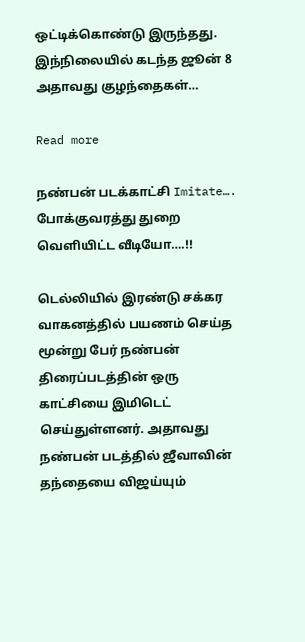ஒட்டிக்கொண்டு இருந்தது. இந்நிலையில் கடந்த ஜூன் 8 அதாவது குழந்தைகள்…

Read more

நண்பன் படக்காட்சி Imitate…. போக்குவரத்து துறை வெளியிட்ட வீடியோ….!!

டெல்லியில் இரண்டு சக்கர வாகனத்தில் பயணம் செய்த மூன்று பேர் நண்பன் திரைப்படத்தின் ஒரு காட்சியை இமிடெட் செய்துள்ளனர். அதாவது நண்பன் படத்தில் ஜீவாவின் தந்தையை விஜய்யும்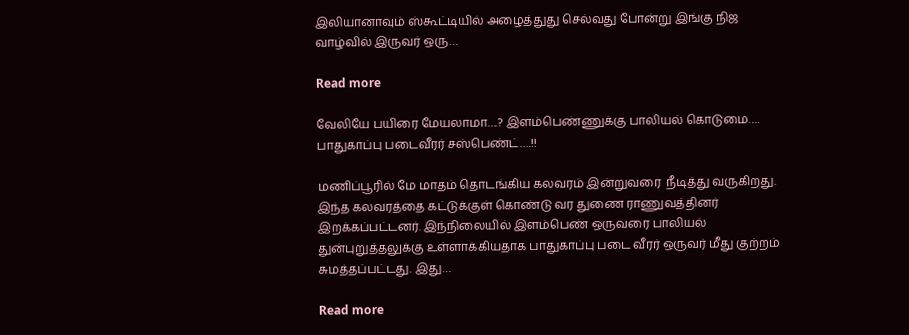இலியானாவும் ஸ்கூட்டியில் அழைத்துது செல்வது போன்று இங்கு நிஜ வாழ்வில் இருவர் ஒரு…

Read more

வேலியே பயிரை மேயலாமா….? இளம்பெண்ணுக்கு பாலியல் கொடுமை…. பாதுகாப்பு படைவீரர் சஸ்பெண்ட்….!!

மணிப்பூரில் மே மாதம் தொடங்கிய கலவரம் இன்றுவரை  நீடித்து வருகிறது. இந்த கலவரத்தை கட்டுக்குள் கொண்டு வர துணை ராணுவத்தினர் இறக்கப்பட்டனர். இந்நிலையில் இளம்பெண் ஒருவரை பாலியல் துன்புறுத்தலுக்கு உள்ளாக்கியதாக பாதுகாப்பு படை வீரர் ஒருவர் மீது குற்றம் சுமத்தப்பட்டது. இது…

Read more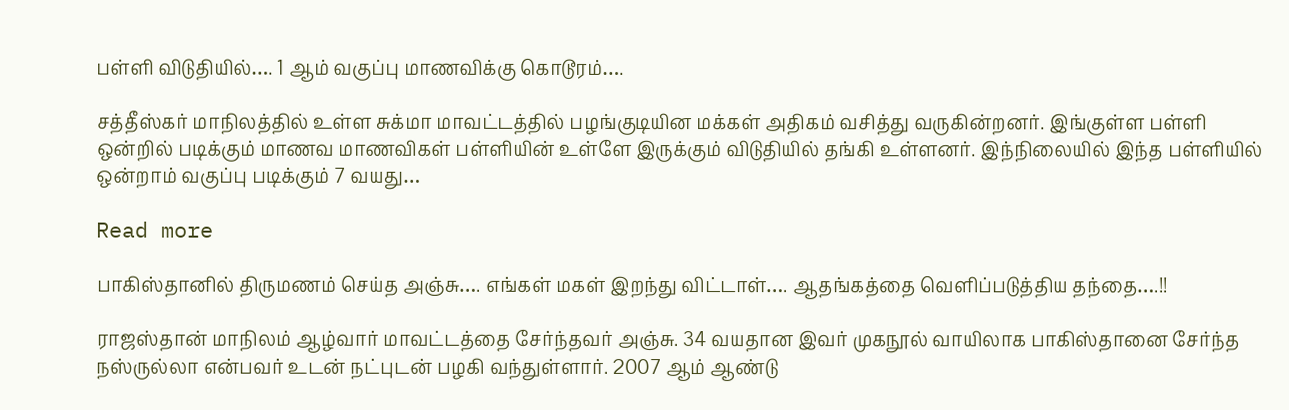பள்ளி விடுதியில்…. 1 ஆம் வகுப்பு மாணவிக்கு கொடூரம்….

சத்தீஸ்கர் மாநிலத்தில் உள்ள சுக்மா மாவட்டத்தில் பழங்குடியின மக்கள் அதிகம் வசித்து வருகின்றனர். இங்குள்ள பள்ளி ஒன்றில் படிக்கும் மாணவ மாணவிகள் பள்ளியின் உள்ளே இருக்கும் விடுதியில் தங்கி உள்ளனர். இந்நிலையில் இந்த பள்ளியில் ஒன்றாம் வகுப்பு படிக்கும் 7 வயது…

Read more

பாகிஸ்தானில் திருமணம் செய்த அஞ்சு…. எங்கள் மகள் இறந்து விட்டாள்…. ஆதங்கத்தை வெளிப்படுத்திய தந்தை….!!

ராஜஸ்தான் மாநிலம் ஆழ்வார் மாவட்டத்தை சேர்ந்தவர் அஞ்சு. 34 வயதான இவர் முகநூல் வாயிலாக பாகிஸ்தானை சேர்ந்த நஸ்ருல்லா என்பவர் உடன் நட்புடன் பழகி வந்துள்ளார். 2007 ஆம் ஆண்டு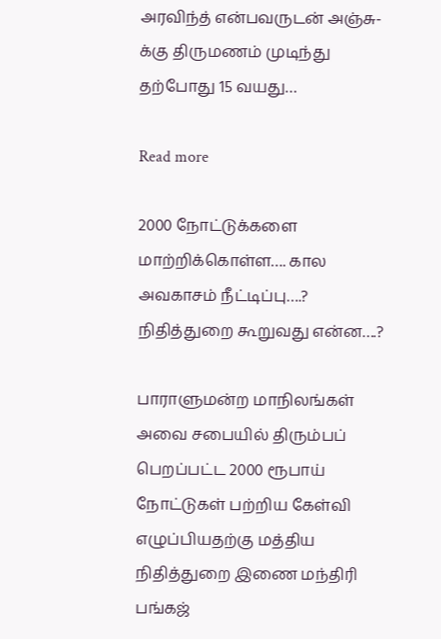அரவிந்த் என்பவருடன் அஞ்சு-க்கு திருமணம் முடிந்து தற்போது 15 வயது…

Read more

2000 நோட்டுக்களை மாற்றிக்கொள்ள…. கால அவகாசம் நீட்டிப்பு….? நிதித்துறை கூறுவது என்ன….?

பாராளுமன்ற மாநிலங்கள் அவை சபையில் திரும்பப் பெறப்பட்ட 2000 ரூபாய் நோட்டுகள் பற்றிய கேள்வி எழுப்பியதற்கு மத்திய நிதித்துறை இணை மந்திரி பங்கஜ்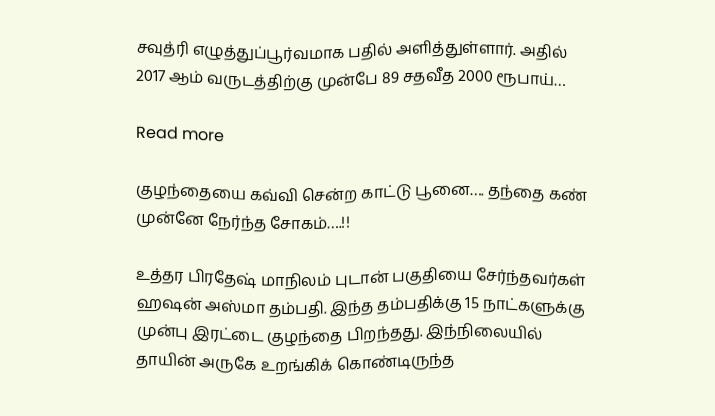சவுத்ரி எழுத்துப்பூர்வமாக பதில் அளித்துள்ளார். அதில் 2017 ஆம் வருடத்திற்கு முன்பே 89 சதவீத 2000 ரூபாய்…

Read more

குழந்தையை கவ்வி சென்ற காட்டு பூனை…. தந்தை கண் முன்னே நேர்ந்த சோகம்….!!

உத்தர பிரதேஷ் மாநிலம் புடான் பகுதியை சேர்ந்தவர்கள் ஹஷன் அஸ்மா தம்பதி. இந்த தம்பதிக்கு 15 நாட்களுக்கு முன்பு இரட்டை குழந்தை பிறந்தது. இந்நிலையில் தாயின் அருகே உறங்கிக் கொண்டிருந்த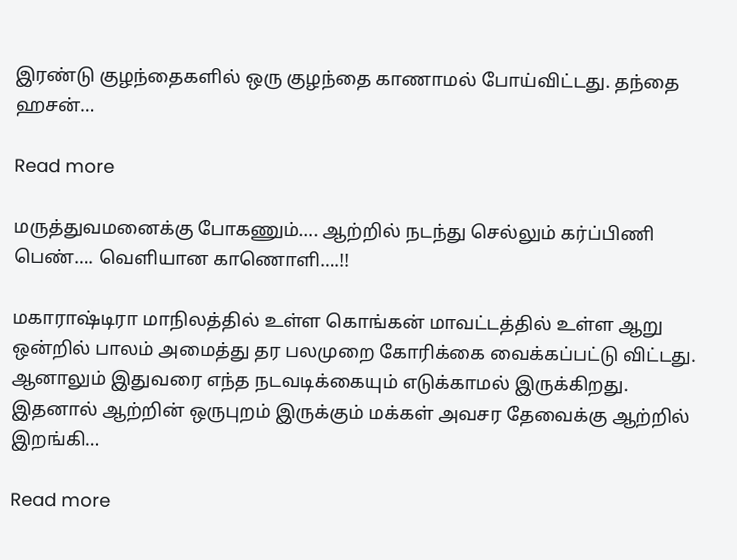இரண்டு குழந்தைகளில் ஒரு குழந்தை காணாமல் போய்விட்டது. தந்தை ஹசன்…

Read more

மருத்துவமனைக்கு போகணும்…. ஆற்றில் நடந்து செல்லும் கர்ப்பிணி பெண்…. வெளியான காணொளி….!!

மகாராஷ்டிரா மாநிலத்தில் உள்ள கொங்கன் மாவட்டத்தில் உள்ள ஆறு ஒன்றில் பாலம் அமைத்து தர பலமுறை கோரிக்கை வைக்கப்பட்டு விட்டது. ஆனாலும் இதுவரை எந்த நடவடிக்கையும் எடுக்காமல் இருக்கிறது. இதனால் ஆற்றின் ஒருபுறம் இருக்கும் மக்கள் அவசர தேவைக்கு ஆற்றில் இறங்கி…

Read more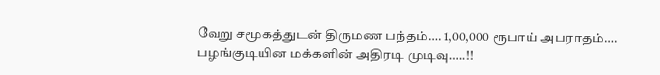வேறு சமூகத்துடன் திருமண பந்தம்…. 1,00,000 ரூபாய் அபராதம்…. பழங்குடியின மக்களின் அதிரடி முடிவு…..!!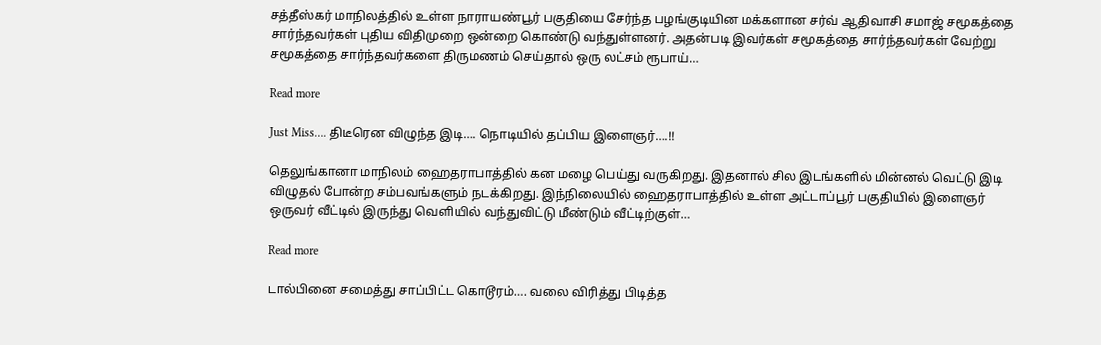சத்தீஸ்கர் மாநிலத்தில் உள்ள நாராயண்பூர் பகுதியை சேர்ந்த பழங்குடியின மக்களான சர்வ் ஆதிவாசி சமாஜ் சமூகத்தை சார்ந்தவர்கள் புதிய விதிமுறை ஒன்றை கொண்டு வந்துள்ளனர். அதன்படி இவர்கள் சமூகத்தை சார்ந்தவர்கள் வேற்று சமூகத்தை சார்ந்தவர்களை திருமணம் செய்தால் ஒரு லட்சம் ரூபாய்…

Read more

Just Miss…. திடீரென விழுந்த இடி…. நொடியில் தப்பிய இளைஞர்….!!

தெலுங்கானா மாநிலம் ஹைதராபாத்தில் கன மழை பெய்து வருகிறது. இதனால் சில இடங்களில் மின்னல் வெட்டு இடி விழுதல் போன்ற சம்பவங்களும் நடக்கிறது. இந்நிலையில் ஹைதராபாத்தில் உள்ள அட்டாப்பூர் பகுதியில் இளைஞர் ஒருவர் வீட்டில் இருந்து வெளியில் வந்துவிட்டு மீண்டும் வீட்டிற்குள்…

Read more

டால்பினை சமைத்து சாப்பிட்ட கொடூரம்…. வலை விரித்து பிடித்த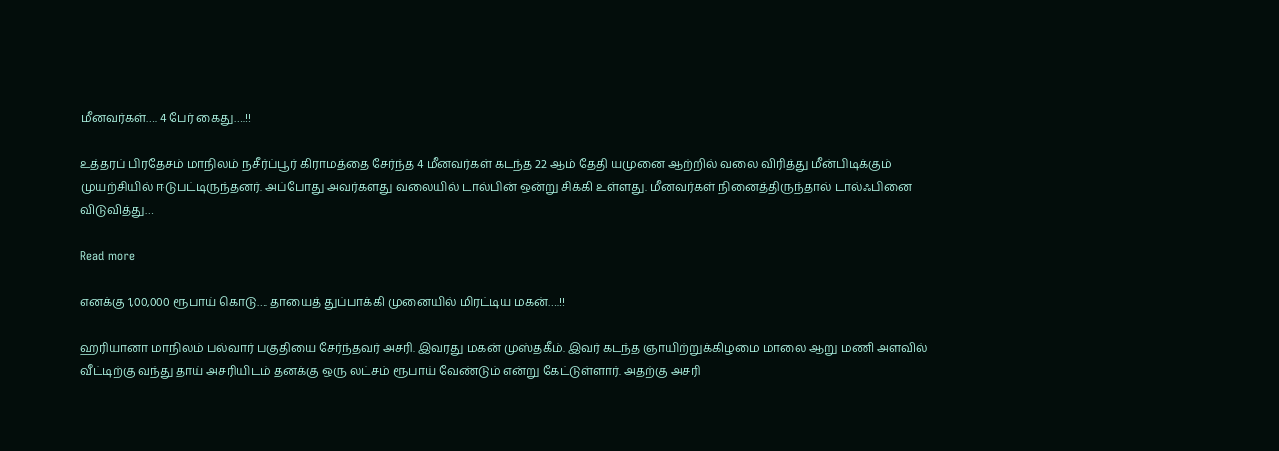மீனவர்கள்…. 4 பேர் கைது….!!

உத்தரப் பிரதேசம் மாநிலம் நசீர்ப்பூர் கிராமத்தை சேர்ந்த 4 மீனவர்கள் கடந்த 22 ஆம் தேதி யமுனை ஆற்றில் வலை விரித்து மீன்பிடிக்கும் முயற்சியில் ஈடுபட்டிருந்தனர். அப்போது அவர்களது வலையில் டால்பின் ஒன்று சிக்கி உள்ளது. மீனவர்கள் நினைத்திருந்தால் டால்ஃபினை விடுவித்து…

Read more

எனக்கு 1,00,000 ரூபாய் கொடு…. தாயைத் துப்பாக்கி முனையில் மிரட்டிய மகன்….!!

ஹரியானா மாநிலம் பல்வார் பகுதியை சேர்ந்தவர் அசரி. இவரது மகன் முஸ்தகீம். இவர் கடந்த ஞாயிற்றுக்கிழமை மாலை ஆறு மணி அளவில் வீட்டிற்கு வந்து தாய் அசரியிடம் தனக்கு ஒரு லட்சம் ரூபாய் வேண்டும் என்று கேட்டுள்ளார். அதற்கு அசரி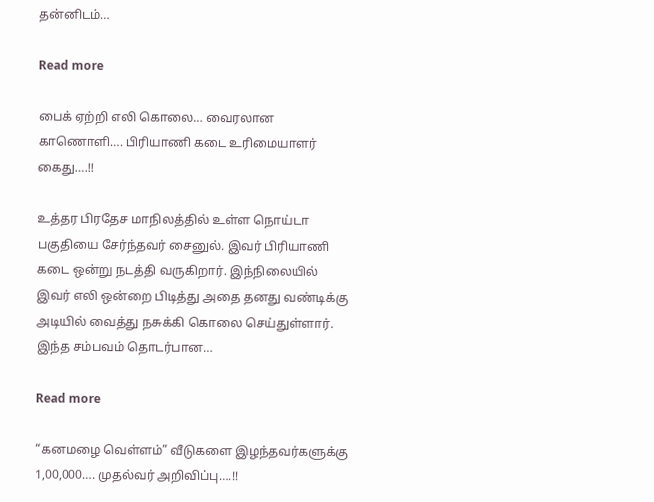தன்னிடம்…

Read more

பைக் ஏற்றி எலி கொலை… வைரலான காணொளி…. பிரியாணி கடை உரிமையாளர் கைது….!!

உத்தர பிரதேச மாநிலத்தில் உள்ள நொய்டா பகுதியை சேர்ந்தவர் சைனுல். இவர் பிரியாணி கடை ஒன்று நடத்தி வருகிறார். இந்நிலையில் இவர் எலி ஒன்றை பிடித்து அதை தனது வண்டிக்கு அடியில் வைத்து நசுக்கி கொலை செய்துள்ளார். இந்த சம்பவம் தொடர்பான…

Read more

“கனமழை வெள்ளம்” வீடுகளை இழந்தவர்களுக்கு 1,00,000…. முதல்வர் அறிவிப்பு….!!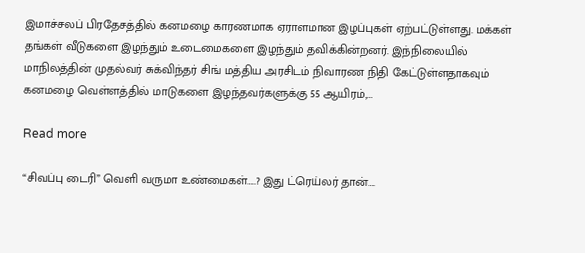இமாச்சலப் பிரதேசத்தில் கனமழை காரணமாக ஏராளமான இழப்புகள் ஏற்பட்டுள்ளது. மக்கள் தங்கள் வீடுகளை இழந்தும் உடைமைகளை இழந்தும் தவிக்கின்றனர். இந்நிலையில் மாநிலத்தின் முதல்வர் சுக்விந்தர் சிங் மத்திய அரசிடம் நிவாரண நிதி கேட்டுள்ளதாகவும் கனமழை வெள்ளத்தில் மாடுகளை இழந்தவர்களுக்கு 55 ஆயிரம்,…

Read more

“சிவப்பு டைரி” வெளி வருமா உண்மைகள்…..? இது ட்ரெய்லர் தான்….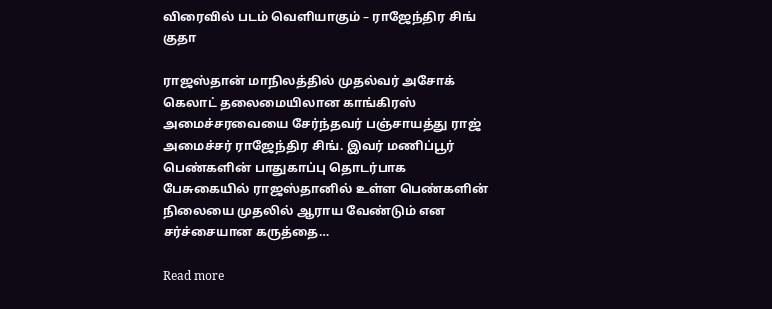விரைவில் படம் வெளியாகும் – ராஜேந்திர சிங் குதா

ராஜஸ்தான் மாநிலத்தில் முதல்வர் அசோக் கெலாட் தலைமையிலான காங்கிரஸ் அமைச்சரவையை சேர்ந்தவர் பஞ்சாயத்து ராஜ் அமைச்சர் ராஜேந்திர சிங். இவர் மணிப்பூர் பெண்களின் பாதுகாப்பு தொடர்பாக பேசுகையில் ராஜஸ்தானில் உள்ள பெண்களின் நிலையை முதலில் ஆராய வேண்டும் என சர்ச்சையான கருத்தை…

Read more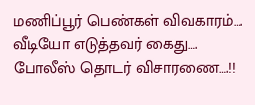மணிப்பூர் பெண்கள் விவகாரம்…. வீடியோ எடுத்தவர் கைது…. போலீஸ் தொடர் விசாரணை….!!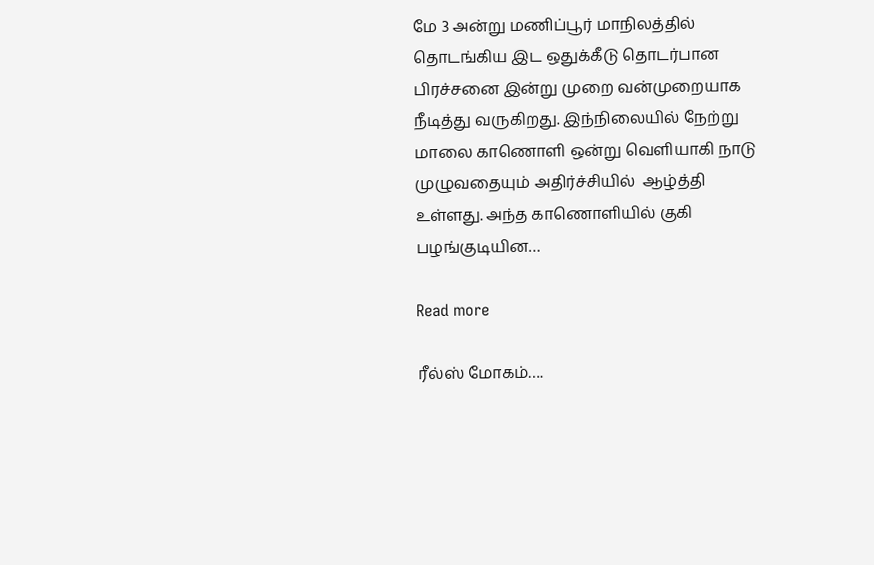மே 3 அன்று மணிப்பூர் மாநிலத்தில் தொடங்கிய இட ஒதுக்கீடு தொடர்பான பிரச்சனை இன்று முறை வன்முறையாக நீடித்து வருகிறது. இந்நிலையில் நேற்று மாலை காணொளி ஒன்று வெளியாகி நாடு முழுவதையும் அதிர்ச்சியில்  ஆழ்த்தி  உள்ளது. அந்த காணொளியில் குகி பழங்குடியின…

Read more

ரீல்ஸ் மோகம்….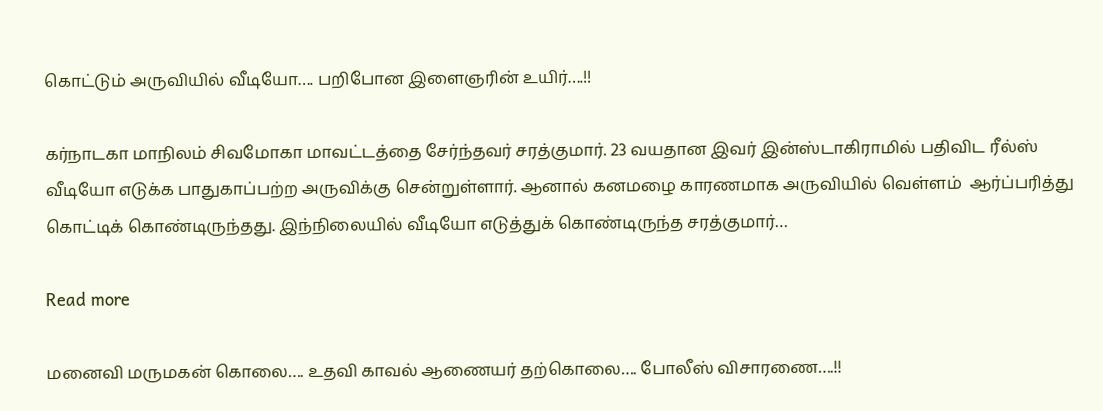கொட்டும் அருவியில் வீடியோ…. பறிபோன இளைஞரின் உயிர்….!!

கர்நாடகா மாநிலம் சிவமோகா மாவட்டத்தை சேர்ந்தவர் சரத்குமார். 23 வயதான இவர் இன்ஸ்டாகிராமில் பதிவிட ரீல்ஸ் வீடியோ எடுக்க பாதுகாப்பற்ற அருவிக்கு சென்றுள்ளார். ஆனால் கனமழை காரணமாக அருவியில் வெள்ளம்  ஆர்ப்பரித்து கொட்டிக் கொண்டிருந்தது. இந்நிலையில் வீடியோ எடுத்துக் கொண்டிருந்த சரத்குமார்…

Read more

மனைவி மருமகன் கொலை…. உதவி காவல் ஆணையர் தற்கொலை…. போலீஸ் விசாரணை….!!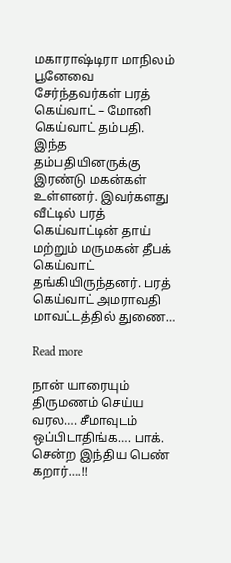மகாராஷ்டிரா மாநிலம் பூனேவை சேர்ந்தவர்கள் பரத் கெய்வாட் – மோனி கெய்வாட் தம்பதி. இந்த  தம்பதியினருக்கு இரண்டு மகன்கள் உள்ளனர். இவர்களது வீட்டில் பரத் கெய்வாட்டின் தாய் மற்றும் மருமகன் தீபக் கெய்வாட் தங்கியிருந்தனர். பரத் கெய்வாட் அமராவதி மாவட்டத்தில் துணை…

Read more

நான் யாரையும் திருமணம் செய்ய வரல…. சீமாவுடம் ஒப்பிடாதிங்க…. பாக். சென்ற இந்திய பெண் கறார்….!!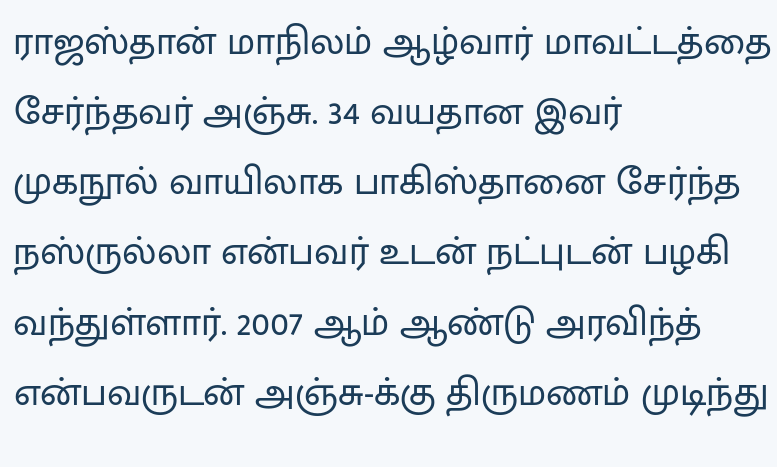ராஜஸ்தான் மாநிலம் ஆழ்வார் மாவட்டத்தை சேர்ந்தவர் அஞ்சு. 34 வயதான இவர் முகநூல் வாயிலாக பாகிஸ்தானை சேர்ந்த நஸ்ருல்லா என்பவர் உடன் நட்புடன் பழகி வந்துள்ளார். 2007 ஆம் ஆண்டு அரவிந்த் என்பவருடன் அஞ்சு-க்கு திருமணம் முடிந்து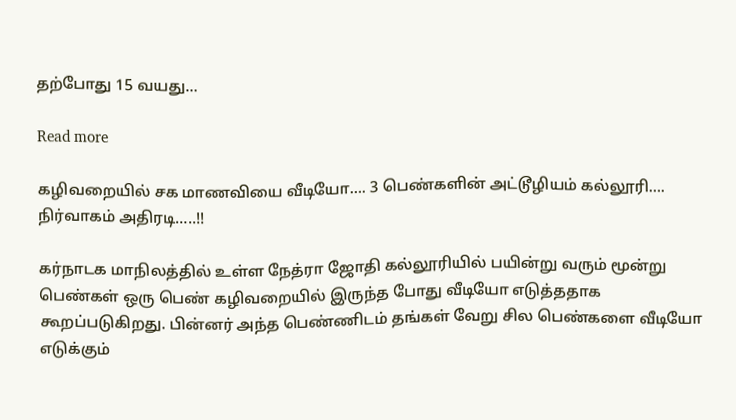தற்போது 15 வயது…

Read more

கழிவறையில் சக மாணவியை வீடியோ…. 3 பெண்களின் அட்டூழியம் கல்லூரி…. நிர்வாகம் அதிரடி…..!!

கர்நாடக மாநிலத்தில் உள்ள நேத்ரா ஜோதி கல்லூரியில் பயின்று வரும் மூன்று பெண்கள் ஒரு பெண் கழிவறையில் இருந்த போது வீடியோ எடுத்ததாக கூறப்படுகிறது. பின்னர் அந்த பெண்ணிடம் தங்கள் வேறு சில பெண்களை வீடியோ எடுக்கும்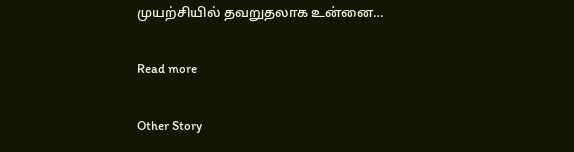முயற்சியில் தவறுதலாக உன்னை…

Read more

Other Story